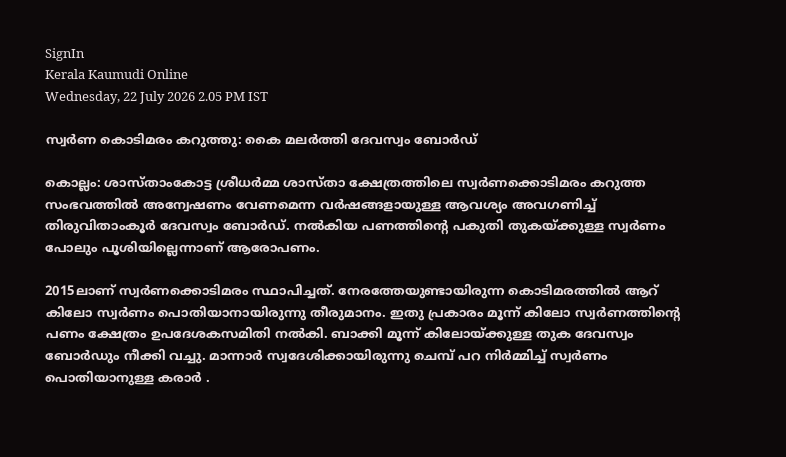SignIn
Kerala Kaumudi Online
Wednesday, 22 July 2026 2.05 PM IST

സ്വർണ കൊടിമരം കറുത്തു: കൈ മലർത്തി ദേവസ്വം ബോർഡ്

കൊല്ലം: ശാസ്താംകോട്ട ശ്രീധർമ്മ ശാസ്താ ക്ഷേത്രത്തിലെ സ്വർണക്കൊടിമരം കറുത്ത സംഭവത്തിൽ അന്വേഷണം വേണമെന്ന വർഷങ്ങളായുള്ള ആവശ്യം അവഗണിച്ച് തിരുവിതാംകൂർ ദേവസ്വം ബോർഡ്. നൽകിയ പണത്തിന്റെ പകുതി തുകയ്ക്കുള്ള സ്വർണം പോലും പൂശിയില്ലെന്നാണ് ആരോപണം.

2015ലാണ് സ്വർണക്കൊടിമരം സ്ഥാപിച്ചത്. നേരത്തേയുണ്ടായിരുന്ന കൊടിമരത്തിൽ ആറ് കിലോ സ്വർണം പൊതിയാനായിരുന്നു തീരുമാനം. ഇതു പ്രകാരം മൂന്ന് കിലോ സ്വർണത്തിന്റെ പണം ക്ഷേത്രം ഉപദേശകസമിതി നൽകി. ബാക്കി മൂന്ന് കിലോയ്ക്കുള്ള തുക ദേവസ്വം ബോർഡും നീക്കി വച്ചു. മാന്നാർ സ്വദേശിക്കായിരുന്നു ചെമ്പ് പറ നിർമ്മിച്ച് സ്വർണം പൊതിയാനുള്ള കരാർ .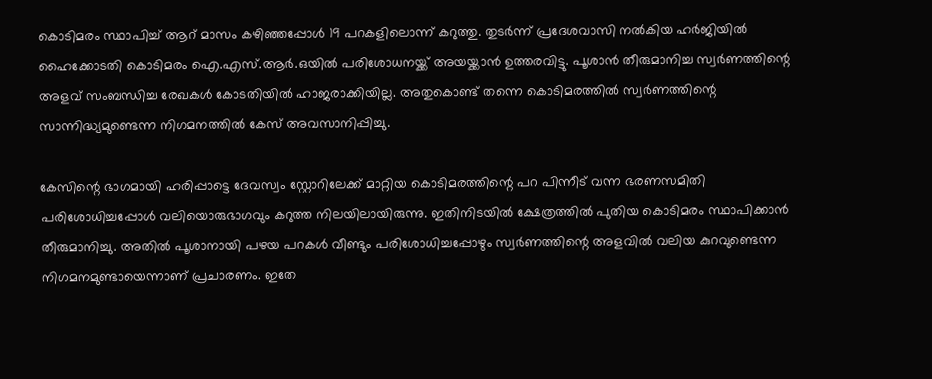കൊടിമരം സ്ഥാപിച്ച് ആറ് മാസം കഴിഞ്ഞപ്പോൾ 19 പറകളിലൊന്ന് കറുത്തു. തുടർന്ന് പ്രദേശവാസി നൽകിയ ഹർജിയിൽ ഹൈക്കോടതി കൊടിമരം ഐ.എസ്.ആർ.ഒയിൽ പരിശോധനയ്ക്ക് അയയ്ക്കാൻ ഉത്തരവിട്ടു. പൂശാൻ തീരുമാനിച്ച സ്വർണത്തിന്റെ അളവ് സംബന്ധിച്ച രേഖകൾ കോടതിയിൽ ഹാജരാക്കിയില്ല. അതുകൊണ്ട് തന്നെ കൊടിമരത്തിൽ സ്വർണത്തിന്റെ സാന്നിദ്ധ്യമുണ്ടെന്ന നിഗമനത്തിൽ കേസ് അവസാനിപ്പിച്ചു.

കേസിന്റെ ഭാഗമായി ഹരിപ്പാട്ടെ ദേവസ്വം സ്റ്റോറിലേക്ക് മാറ്റിയ കൊടിമരത്തിന്റെ പറ പിന്നീട് വന്ന ഭരണസമിതി പരിശോധിച്ചപ്പോൾ വലിയൊരുഭാഗവും കറുത്ത നിലയിലായിരുന്നു. ഇതിനിടയിൽ ക്ഷേത്രത്തിൽ പുതിയ കൊടിമരം സ്ഥാപിക്കാൻ തീരുമാനിച്ചു. അതിൽ പൂശാനായി പഴയ പറകൾ വീണ്ടും പരിശോധിച്ചപ്പോഴും സ്വർണത്തിന്റെ അളവിൽ വലിയ കുറവുണ്ടെന്ന നിഗമനമുണ്ടായെന്നാണ് പ്രചാരണം. ഇതേ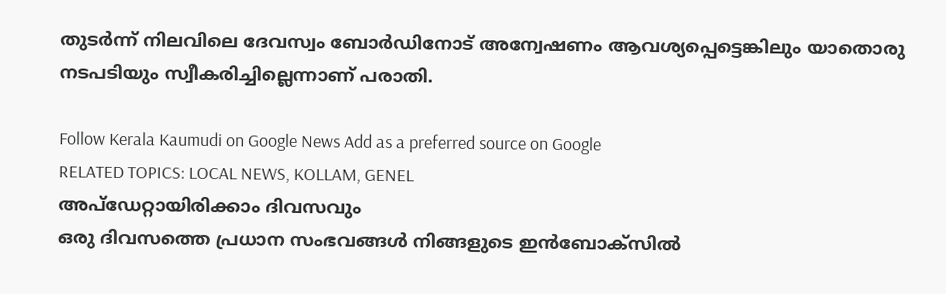തുടർന്ന് നിലവിലെ ദേവസ്വം ബോർഡിനോട് അന്വേഷണം ആവശ്യപ്പെട്ടെങ്കിലും യാതൊരു നടപടിയും സ്വീകരിച്ചില്ലെന്നാണ് പരാതി.

Follow Kerala Kaumudi on Google News Add as a preferred source on Google
RELATED TOPICS: LOCAL NEWS, KOLLAM, GENEL
അപ്ഡേറ്റായിരിക്കാം ദിവസവും
ഒരു ദിവസത്തെ പ്രധാന സംഭവങ്ങൾ നിങ്ങളുടെ ഇൻബോക്സിൽ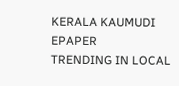KERALA KAUMUDI EPAPER
TRENDING IN LOCAL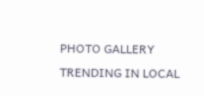PHOTO GALLERY
TRENDING IN LOCAL